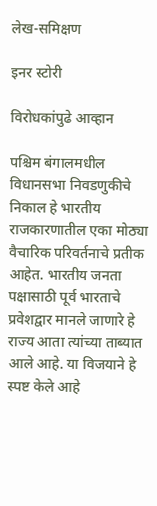लेख-समिक्षण

इनर स्टोरी

विरोधकांपुढे आव्हान

पश्चिम बंगालमधील विधानसभा निवडणुकीचे निकाल हे भारतीय राजकारणातील एका मोठ्या वैचारिक परिवर्तनाचे प्रतीक आहेत. भारतीय जनता पक्षासाठी पूर्व भारताचे प्रवेशद्वार मानले जाणारे हे राज्य आता त्यांच्या ताब्यात आले आहे. या विजयाने हे स्पष्ट केले आहे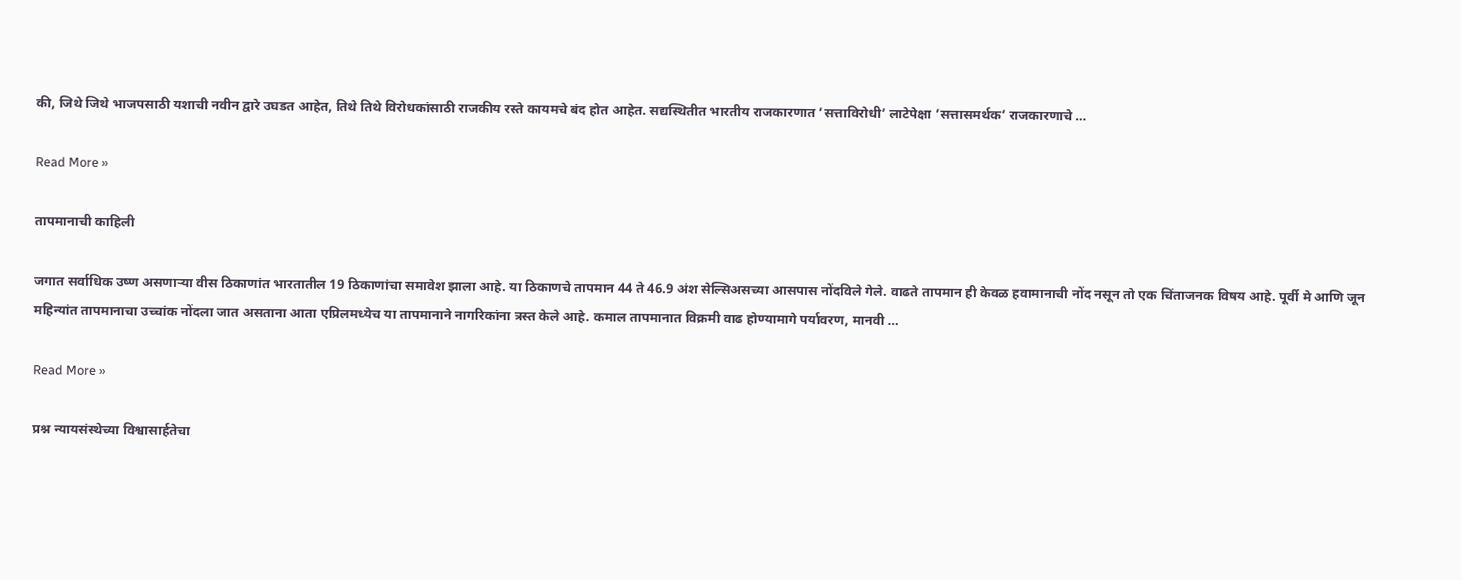की, जिथे जिथे भाजपसाठी यशाची नवीन द्वारे उघडत आहेत, तिथे तिथे विरोधकांसाठी राजकीय रस्ते कायमचे बंद होत आहेत. सद्यस्थितीत भारतीय राजकारणात ‌’सत्ताविरोधी‌’ लाटेपेक्षा ‌’सत्तासमर्थक‌’ राजकारणाचे …

Read More »

तापमानाची काहिली

जगात सर्वाधिक उष्ण असणाऱ्या वीस ठिकाणांत भारतातील 19 ठिकाणांचा समावेश झाला आहे. या ठिकाणचे तापमान 44 ते 46.9 अंश सेल्सिअसच्या आसपास नोंदविले गेले. वाढते तापमान ही केवळ हवामानाची नोंद नसून तो एक चिंताजनक विषय आहे. पूर्वी मे आणि जून महिन्यांत तापमानाचा उच्चांक नोंदला जात असताना आता एप्रिलमध्येच या तापमानाने नागरिकांना त्रस्त केले आहे. कमाल तापमानात विक्रमी वाढ होण्यामागे पर्यावरण, मानवी …

Read More »

प्रश्न न्यायसंस्थेच्या विश्वासार्हतेचा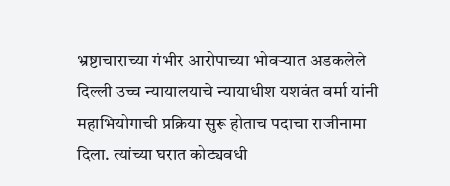भ्रष्टाचाराच्या गंभीर आरोपाच्या भोवऱ्यात अडकलेले दिल्ली उच्च न्यायालयाचे न्यायाधीश यशवंत वर्मा यांनी महाभियोगाची प्रक्रिया सुरू होताच पदाचा राजीनामा दिला. त्यांच्या घरात कोट्यवधी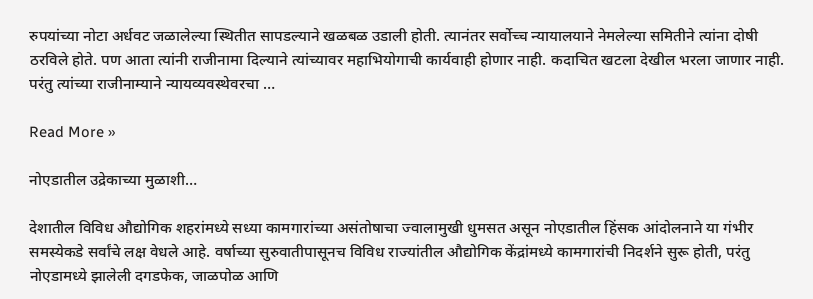रुपयांच्या नोटा अर्धवट जळालेल्या स्थितीत सापडल्याने खळबळ उडाली होती. त्यानंतर सर्वोच्च न्यायालयाने नेमलेल्या समितीने त्यांना दोषी ठरविले होते. पण आता त्यांनी राजीनामा दिल्याने त्यांच्यावर महाभियोगाची कार्यवाही होणार नाही. कदाचित खटला देखील भरला जाणार नाही. परंतु त्यांच्या राजीनाम्याने न्यायव्यवस्थेवरचा …

Read More »

नोएडातील उद्रेकाच्या मुळाशी…

देशातील विविध औद्योगिक शहरांमध्ये सध्या कामगारांच्या असंतोषाचा ज्वालामुखी धुमसत असून नोएडातील हिंसक आंदोलनाने या गंभीर समस्येकडे सर्वांचे लक्ष वेधले आहे. वर्षाच्या सुरुवातीपासूनच विविध राज्यांतील औद्योगिक केंद्रांमध्ये कामगारांची निदर्शने सुरू होती, परंतु नोएडामध्ये झालेली दगडफेक, जाळपोळ आणि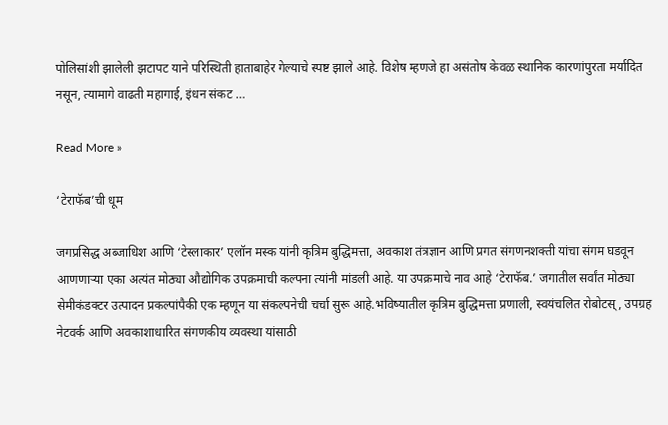पोलिसांशी झालेली झटापट याने परिस्थिती हाताबाहेर गेल्याचे स्पष्ट झाले आहे. विशेष म्हणजे हा असंतोष केवळ स्थानिक कारणांपुरता मर्यादित नसून, त्यामागे वाढती महागाई, इंधन संकट …

Read More »

‘टेराफॅब‌’ची धूम

जगप्रसिद्ध अब्जाधिश आणि ‌‘टेस्लाकार‌’ एलॉन मस्क यांनी कृत्रिम बुद्धिमत्ता, अवकाश तंत्रज्ञान आणि प्रगत संगणनशक्ती यांचा संगम घडवून आणणाऱ्या एका अत्यंत मोठ्या औद्योगिक उपक्रमाची कल्पना त्यांनी मांडली आहे. या उपक्रमाचे नाव आहे ‌‘टेराफॅब.’ जगातील सर्वांत मोठ्या सेमीकंडक्टर उत्पादन प्रकल्पांपैकी एक म्हणून या संकल्पनेची चर्चा सुरू आहे.भविष्यातील कृत्रिम बुद्धिमत्ता प्रणाली, स्वयंचलित रोबोटस्‌‍, उपग्रह नेटवर्क आणि अवकाशाधारित संगणकीय व्यवस्था यांसाठी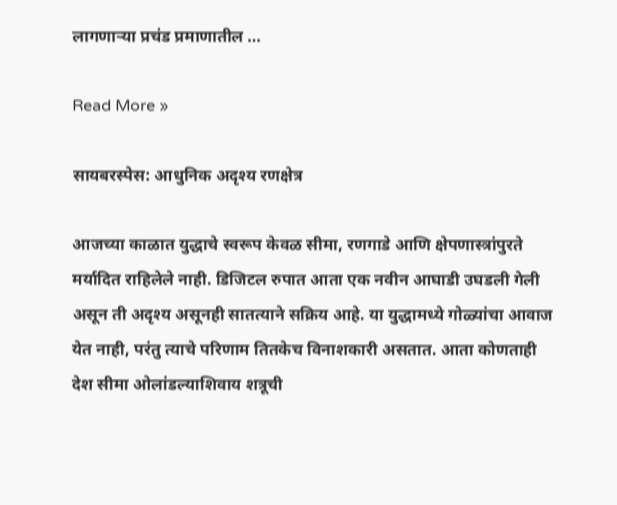लागणाऱ्या प्रचंड प्रमाणातील …

Read More »

सायबरस्पेस: आधुनिक अदृश्य रणक्षेत्र

आजच्या काळात युद्धाचे स्वरूप केवळ सीमा, रणगाडे आणि क्षेपणास्त्रांपुरते मर्यादित राहिलेले नाही. डिजिटल रुपात आता एक नवीन आघाडी उघडली गेली असून ती अदृश्य असूनही सातत्याने सक्रिय आहे. या युद्धामध्ये गोळ्यांचा आवाज येत नाही, परंतु त्याचे परिणाम तितकेच विनाशकारी असतात. आता कोणताही देश सीमा ओलांडल्याशिवाय शत्रूची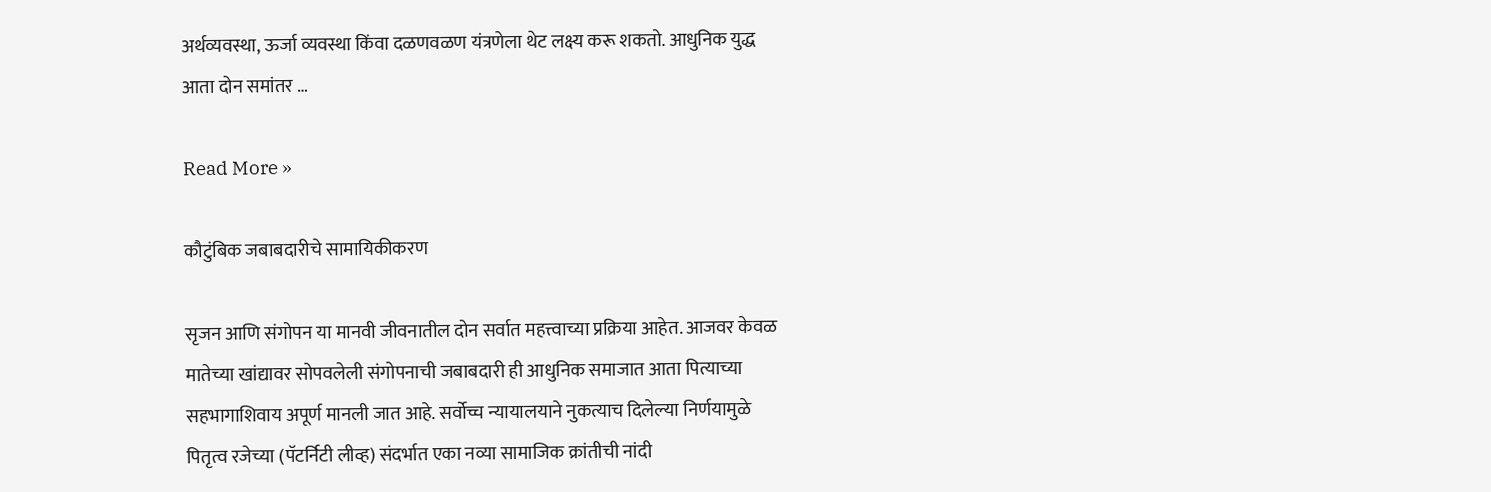अर्थव्यवस्था, ऊर्जा व्यवस्था किंवा दळणवळण यंत्रणेला थेट लक्ष्य करू शकतो. आधुनिक युद्ध आता दोन समांतर …

Read More »

कौटुंबिक जबाबदारीचे सामायिकीकरण

सृजन आणि संगोपन या मानवी जीवनातील दोन सर्वात महत्त्वाच्या प्रक्रिया आहेत. आजवर केवळ मातेच्या खांद्यावर सोपवलेली संगोपनाची जबाबदारी ही आधुनिक समाजात आता पित्याच्या सहभागाशिवाय अपूर्ण मानली जात आहे. सर्वोच्च न्यायालयाने नुकत्याच दिलेल्या निर्णयामुळे पितृत्व रजेच्या (पॅटर्निटी लीव्ह) संदर्भात एका नव्या सामाजिक क्रांतीची नांदी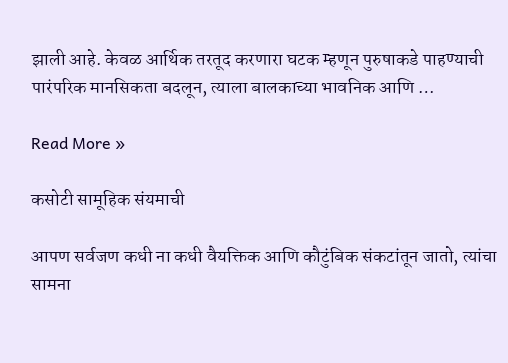झाली आहे. केवळ आर्थिक तरतूद करणारा घटक म्हणून पुरुषाकडे पाहण्याची पारंपरिक मानसिकता बदलून, त्याला बालकाच्या भावनिक आणि …

Read More »

कसोटी सामूहिक संयमाची

आपण सर्वजण कधी ना कधी वैयक्तिक आणि कौटुंबिक संकटांतून जातो, त्यांचा सामना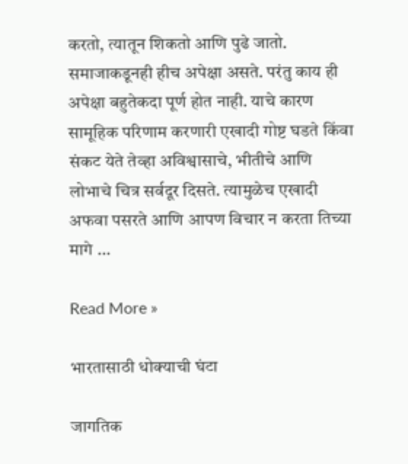करतो, त्यातून शिकतो आणि पुढे जातो. समाजाकडूनही हीच अपेक्षा असते. परंतु काय ही अपेक्षा बहुतेकदा पूर्ण होत नाही. याचे कारण सामूहिक परिणाम करणारी एखादी गोष्ट घडते किंवा संकट येते तेव्हा अविश्वासाचे, भीतीचे आणि लोभाचे चित्र सर्वदूर दिसते. त्यामुळेच एखादी अफवा पसरते आणि आपण विचार न करता तिच्या मागे …

Read More »

भारतासाठी धोक्याची घंटा

जागतिक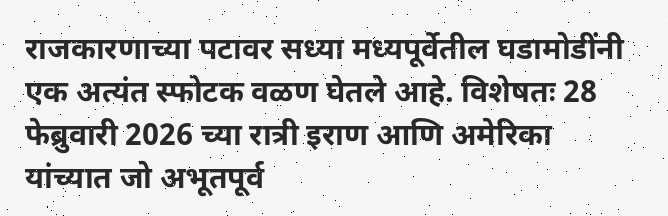राजकारणाच्या पटावर सध्या मध्यपूर्वेतील घडामोडींनी एक अत्यंत स्फोटक वळण घेतले आहे. विशेषतः 28 फेब्रुवारी 2026 च्या रात्री इराण आणि अमेरिका यांच्यात जो अभूतपूर्व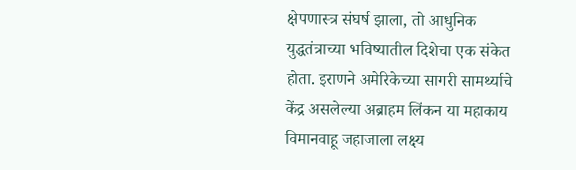क्षेपणास्त्र संघर्ष झाला, तो आधुनिक युद्धतंत्राच्या भविष्यातील दिशेचा एक संकेत होता. इराणने अमेरिकेच्या सागरी सामर्थ्याचे केंद्र असलेल्या अब्राहम लिंकन या महाकाय विमानवाहू जहाजाला लक्ष्य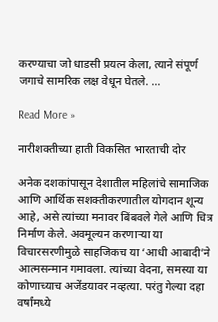करण्याचा जो धाडसी प्रयत्न केला, त्याने संपूर्ण जगाचे सामरिक लक्ष वेधून घेतले. …

Read More »

नारीशक्तीच्या हाती विकसित भारताची दोर

अनेक दशकांपासून देशातील महिलांचे सामाजिक आणि आर्थिक सशक्तीकरणातील योगदान शून्य आहे, असे त्यांच्या मनावर बिंबवले गेले आणि चित्र निर्माण केले. अवमूल्यन करणाऱ्या या विचारसरणीमुळे साहजिकच या ‌‘आधी आबादी‌’ने आत्मसन्मान गमावला. त्यांच्या वेदना, समस्या या कोणाच्याच अजेंडयावर नव्हत्या. परंतु गेल्या दहा वर्षांमध्ये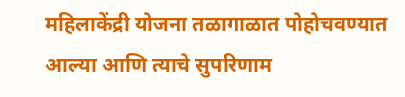महिलाकेंद्री योजना तळागाळात पोहोचवण्यात आल्या आणि त्याचे सुपरिणाम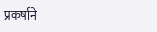प्रकर्षाने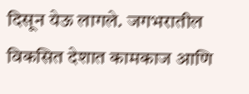दिसून येऊ लागले. जगभरातील विकसित देशात कामकाज आणि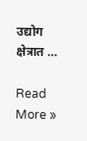उद्योग क्षेत्रात …

Read More »